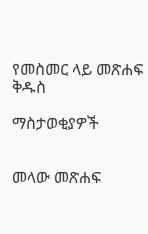የመስመር ላይ መጽሐፍ ቅዱስ

ማስታወቂያዎች


መላው መጽሐፍ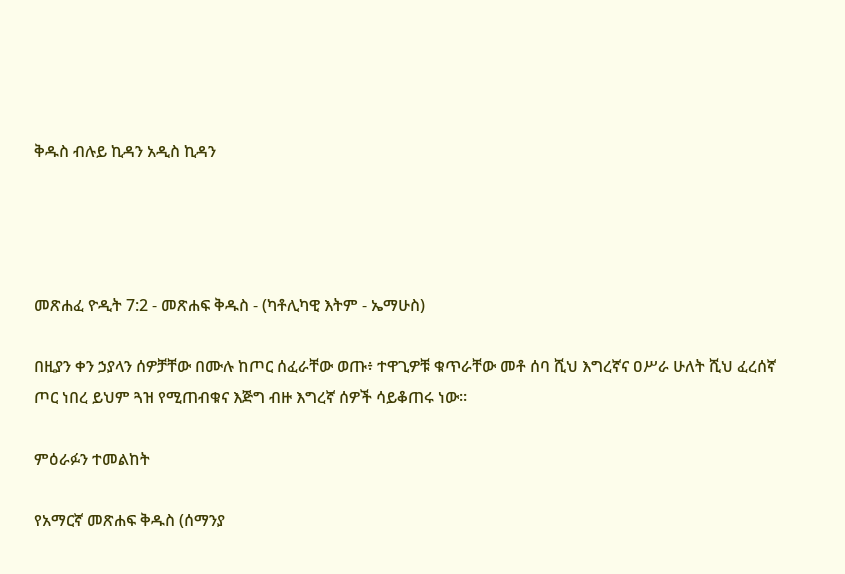ቅዱስ ብሉይ ኪዳን አዲስ ኪዳን




መጽሐፈ ዮዲት 7:2 - መጽሐፍ ቅዱስ - (ካቶሊካዊ እትም - ኤማሁስ)

በዚያን ቀን ኃያላን ሰዎቻቸው በሙሉ ከጦር ሰፈራቸው ወጡ፥ ተዋጊዎቹ ቁጥራቸው መቶ ሰባ ሺህ እግረኛና ዐሥራ ሁለት ሺህ ፈረሰኛ ጦር ነበረ ይህም ጓዝ የሚጠብቁና እጅግ ብዙ እግረኛ ሰዎች ሳይቆጠሩ ነው።

ምዕራፉን ተመልከት

የአማርኛ መጽሐፍ ቅዱስ (ሰማንያ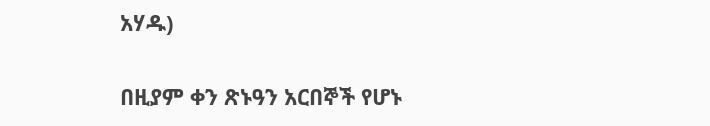አሃዱ)

በዚያም ቀን ጽኑዓን አርበኞች የሆኑ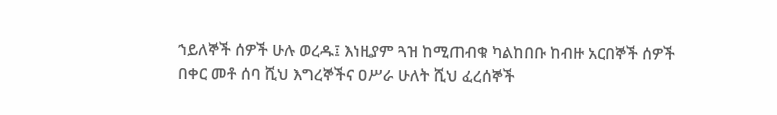ኀይለኞች ሰዎች ሁሉ ወረዱ፤ እነዚያም ጓዝ ከሚጠብቁ ካልከበቡ ከብዙ አርበኞች ሰዎች በቀር መቶ ሰባ ሺህ እግረኞችና ዐሥራ ሁለት ሺህ ፈረሰኞች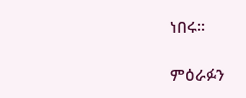ነበሩ።

ምዕራፉን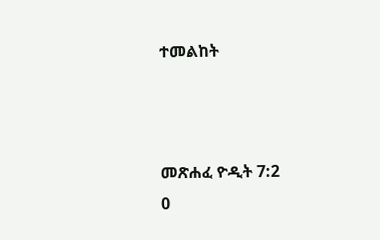ተመልከት



መጽሐፈ ዮዲት 7:2
0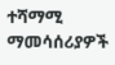ተሻማሚ ማመሳሰሪያዎች